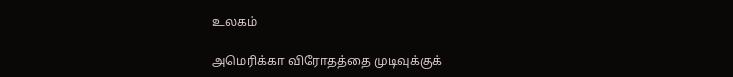உலகம்

அமெரிக்கா விரோதத்தை முடிவுக்குக்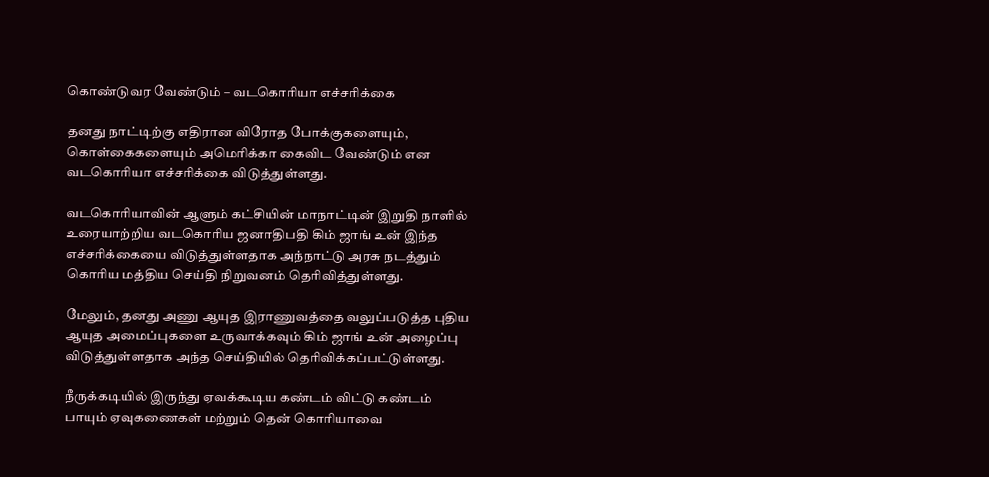கொண்டுவர வேண்டும் – வடகொரியா எச்சரிக்கை

தனது நாட்டிற்கு எதிரான விரோத போக்குகளையும், கொள்கைகளையும் அமெரிக்கா கைவிட வேண்டும் என வடகொரியா எச்சரிக்கை விடுத்துள்ளது.

வடகொரியாவின் ஆளும் கட்சியின் மாநாட்டின் இறுதி நாளில் உரையாற்றிய வடகொரிய ஜனாதிபதி கிம் ஜாங் உன் இந்த எச்சரிக்கையை விடுத்துள்ளதாக அந்நாட்டு அரசு நடத்தும் கொரிய மத்திய செய்தி நிறுவனம் தெரிவித்துள்ளது.

மேலும், தனது அணு ஆயுத இராணுவத்தை வலுப்படுத்த புதிய ஆயுத அமைப்புகளை உருவாக்கவும் கிம் ஜாங் உன் அழைப்பு விடுத்துள்ளதாக அந்த செய்தியில் தெரிவிக்கப்பட்டுள்ளது.

நீருக்கடியில் இருந்து ஏவக்கூடிய கண்டம் விட்டு கண்டம் பாயும் ஏவுகணைகள் மற்றும் தென் கொரியாவை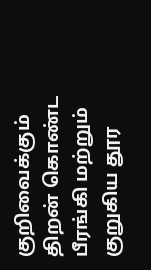குறிவைக்கும் திறன் கொண்ட பீரங்கி மற்றும் குறுகிய தூர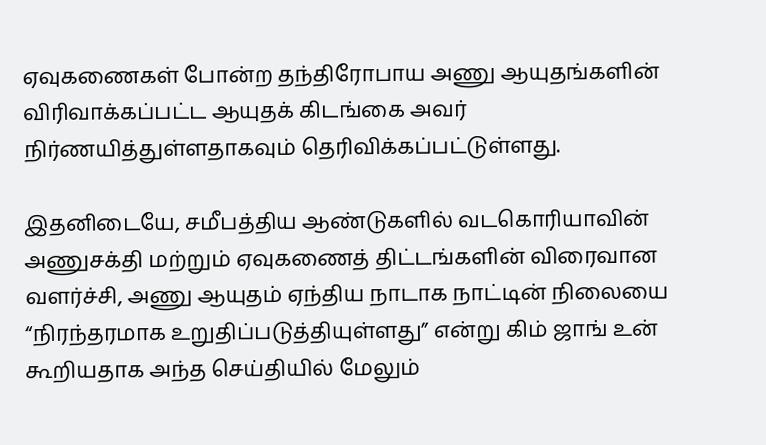ஏவுகணைகள் போன்ற தந்திரோபாய அணு ஆயுதங்களின் விரிவாக்கப்பட்ட ஆயுதக் கிடங்கை அவர் நிர்ணயித்துள்ளதாகவும் தெரிவிக்கப்பட்டுள்ளது.

இதனிடையே, சமீபத்திய ஆண்டுகளில் வடகொரியாவின் அணுசக்தி மற்றும் ஏவுகணைத் திட்டங்களின் விரைவான வளர்ச்சி, அணு ஆயுதம் ஏந்திய நாடாக நாட்டின் நிலையை “நிரந்தரமாக உறுதிப்படுத்தியுள்ளது” என்று கிம் ஜாங் உன் கூறியதாக அந்த செய்தியில் மேலும்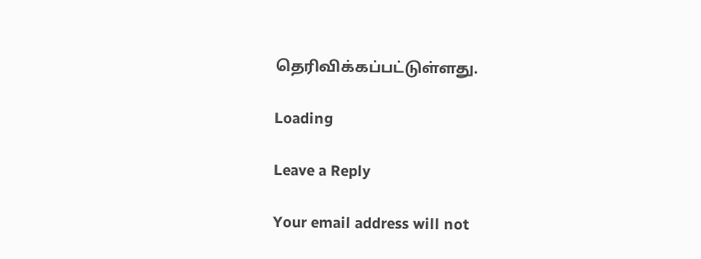தெரிவிக்கப்பட்டுள்ளது.

Loading

Leave a Reply

Your email address will not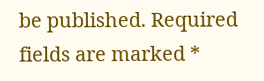be published. Required fields are marked *